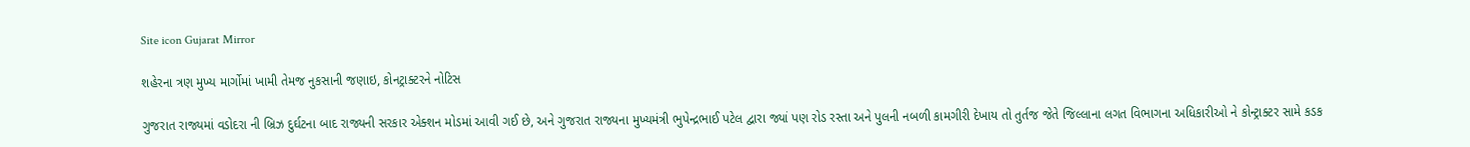Site icon Gujarat Mirror

શહેરના ત્રણ મુખ્ય માર્ગોમાં ખામી તેમજ નુકસાની જણાઇ, કોનટ્રાક્ટરને નોટિસ

ગુજરાત રાજ્યમાં વડોદરા ની બ્રિઝ દુર્ઘટના બાદ રાજ્યની સરકાર એક્શન મોડમાં આવી ગઈ છે, અને ગુજરાત રાજ્યના મુખ્યમંત્રી ભુપેન્દ્રભાઈ પટેલ દ્વારા જ્યાં પણ રોડ રસ્તા અને પુલની નબળી કામગીરી દેખાય તો તુર્તજ જેતે જિલ્લાના લગત વિભાગના અધિકારીઓ ને કોન્ટ્રાક્ટર સામે કડક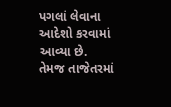પગલાં લેવાના આદેશો કરવામાં આવ્યા છે. તેમજ તાજેતરમાં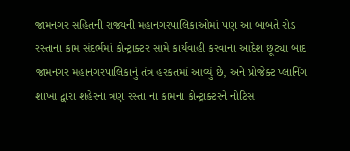જામનગર સહિતની રાજ્યની મહાનગરપાલિકાઓમાં પણ આ બાબતે રોડ રસ્તાના કામ સંદર્ભમાં કોન્ટ્રાક્ટર સામે કાર્યવાહી કરવાના આદેશ છૂટ્યા બાદ જામનગર મહાનગરપાલિકાનું તંત્ર હરકતમાં આવ્યું છે, અને પ્રોજેક્ટ પ્લાનિંગ શાખા દ્વારા શહેરના ત્રણ રસ્તા ના કામના કોન્ટ્રાક્ટરને નોટિસ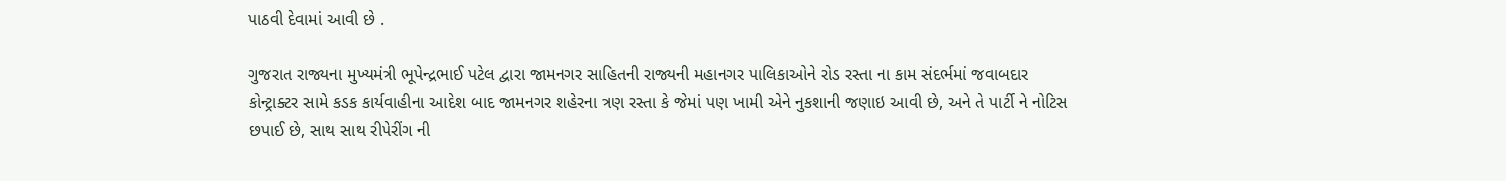પાઠવી દેવામાં આવી છે .

ગુજરાત રાજ્યના મુખ્યમંત્રી ભૂપેન્દ્રભાઈ પટેલ દ્વારા જામનગર સાહિતની રાજ્યની મહાનગર પાલિકાઓને રોડ રસ્તા ના કામ સંદર્ભમાં જવાબદાર કોન્ટ્રાક્ટર સામે કડક કાર્યવાહીના આદેશ બાદ જામનગર શહેરના ત્રણ રસ્તા કે જેમાં પણ ખામી એને નુકશાની જણાઇ આવી છે, અને તે પાર્ટી ને નોટિસ છપાઈ છે, સાથ સાથ રીપેરીંગ ની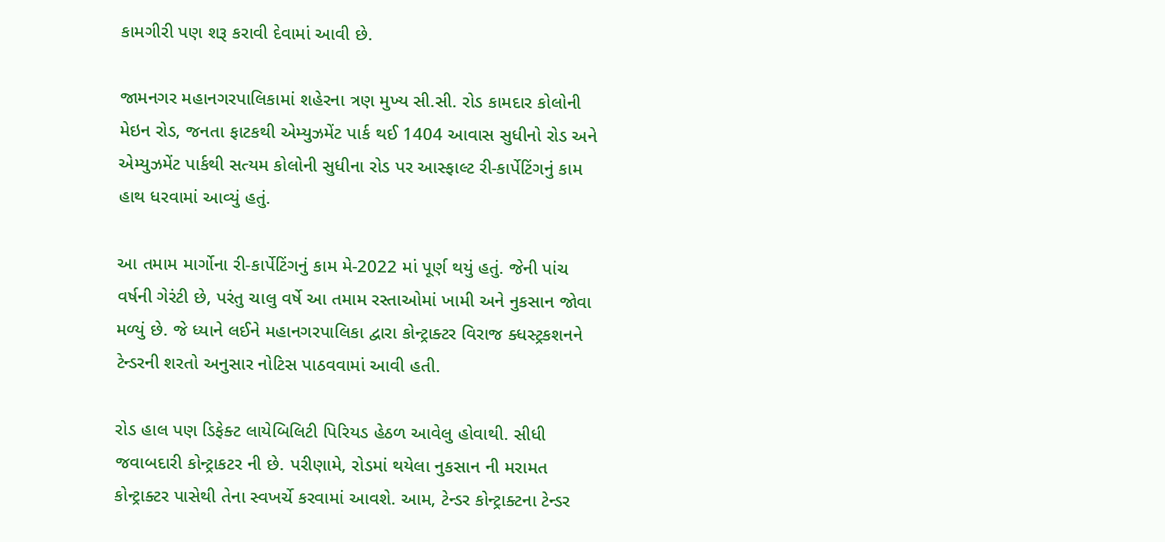કામગીરી પણ શરૂ કરાવી દેવામાં આવી છે.

જામનગર મહાનગરપાલિકામાં શહેરના ત્રણ મુખ્ય સી.સી. રોડ કામદાર કોલોની મેઇન રોડ, જનતા ફાટકથી એમ્યુઝમેંટ પાર્ક થઈ 1404 આવાસ સુધીનો રોડ અને એમ્યુઝમેંટ પાર્કથી સત્યમ કોલોની સુધીના રોડ પર આસ્ફાલ્ટ રી-કાર્પેટિંગનું કામ હાથ ધરવામાં આવ્યું હતું.

આ તમામ માર્ગોના રી-કાર્પેટિંગનું કામ મે-2022 માં પૂર્ણ થયું હતું. જેની પાંચ વર્ષની ગેરંટી છે, પરંતુ ચાલુ વર્ષે આ તમામ રસ્તાઓમાં ખામી અને નુકસાન જોવા મળ્યું છે. જે ધ્યાને લઈને મહાનગરપાલિકા દ્વારા કોન્ટ્રાક્ટર વિરાજ ક્ધસ્ટ્રકશનને ટેન્ડરની શરતો અનુસાર નોટિસ પાઠવવામાં આવી હતી.

રોડ હાલ પણ ડિફેક્ટ લાયેબિલિટી પિરિયડ હેઠળ આવેલુ હોવાથી. સીધી જવાબદારી કોન્ટ્રાકટર ની છે. પરીણામે, રોડમાં થયેલા નુકસાન ની મરામત કોન્ટ્રાક્ટર પાસેથી તેના સ્વખર્ચે કરવામાં આવશે. આમ, ટેન્ડર કોન્ટ્રાક્ટના ટેન્ડર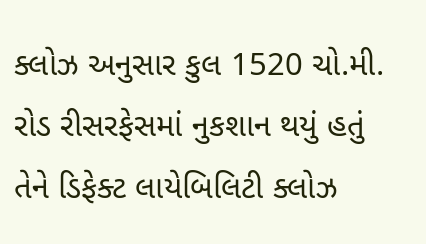ક્લોઝ અનુસાર કુલ 1520 ચો.મી. રોડ રીસરફેસમાં નુકશાન થયું હતું તેને ડિફેક્ટ લાયેબિલિટી ક્લોઝ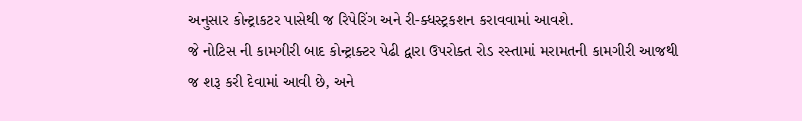અનુસાર કોન્ટ્રાકટર પાસેથી જ રિપેરિંગ અને રી-ક્ધસ્ટ્રકશન કરાવવામાં આવશે.
જે નોટિસ ની કામગીરી બાદ કોન્ટ્રાક્ટર પેઢી દ્વારા ઉપરોક્ત રોડ રસ્તામાં મરામતની કામગીરી આજથી જ શરૂ કરી દેવામાં આવી છે, અને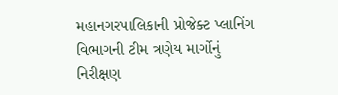મહાનગરપાલિકાની પ્રોજેક્ટ પ્લાનિંગ વિભાગની ટીમ ત્રણેય માર્ગોનું નિરીક્ષણ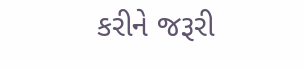કરીને જરૂરી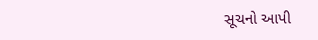સૂચનો આપી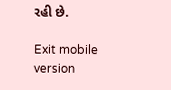રહી છે.

Exit mobile version